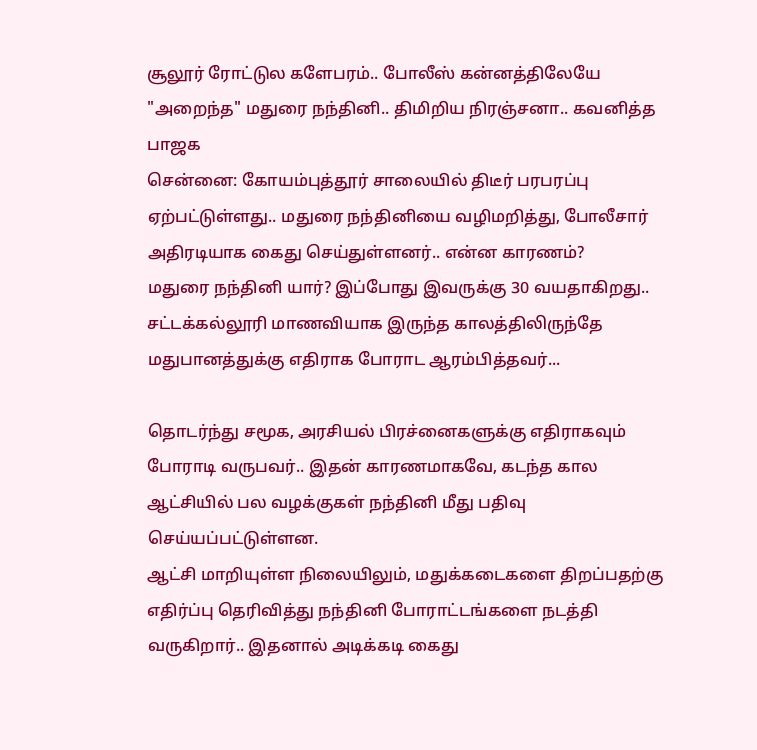சூலூர் ரோட்டுல களேபரம்.. போலீஸ் கன்னத்திலேயே "அறைந்த" மதுரை நந்தினி.. திமிறிய நிரஞ்சனா.. கவனித்த பாஜக
சென்னை: கோயம்புத்தூர் சாலையில் திடீர் பரபரப்பு ஏற்பட்டுள்ளது.. மதுரை நந்தினியை வழிமறித்து, போலீசார் அதிரடியாக கைது செய்துள்ளனர்.. என்ன காரணம்?
மதுரை நந்தினி யார்? இப்போது இவருக்கு 30 வயதாகிறது.. சட்டக்கல்லூரி மாணவியாக இருந்த காலத்திலிருந்தே மதுபானத்துக்கு எதிராக போராட ஆரம்பித்தவர்...

தொடர்ந்து சமூக, அரசியல் பிரச்னைகளுக்கு எதிராகவும் போராடி வருபவர்.. இதன் காரணமாகவே, கடந்த கால ஆட்சியில் பல வழக்குகள் நந்தினி மீது பதிவு செய்யப்பட்டுள்ளன.
ஆட்சி மாறியுள்ள நிலையிலும், மதுக்கடைகளை திறப்பதற்கு எதிர்ப்பு தெரிவித்து நந்தினி போராட்டங்களை நடத்தி வருகிறார்.. இதனால் அடிக்கடி கைது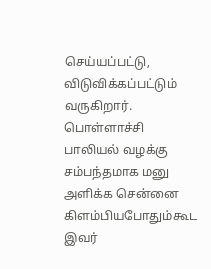செய்யப்பட்டு, விடுவிக்கப்பட்டும் வருகிறார். பொள்ளாச்சி பாலியல் வழக்கு சம்பந்தமாக மனு அளிக்க சென்னை கிளம்பியபோதும்கூட இவர்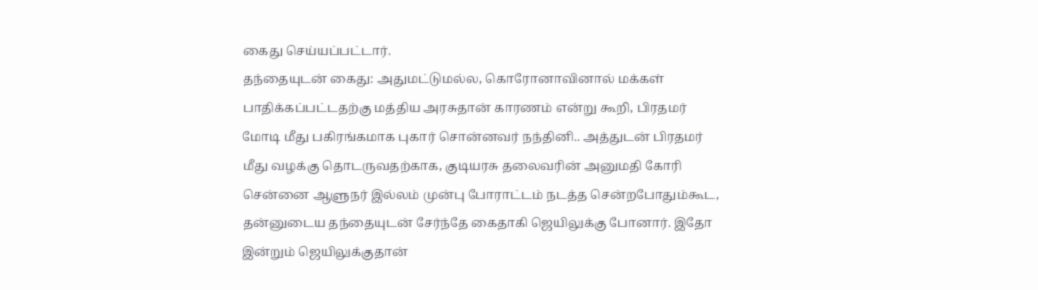கைது செய்யப்பட்டார்.
தந்தையுடன் கைது: அதுமட்டுமல்ல, கொரோனாவினால் மக்கள் பாதிக்கப்பட்டதற்கு மத்திய அரசுதான் காரணம் என்று கூறி, பிரதமர் மோடி மீது பகிரங்கமாக புகார் சொன்னவர் நந்தினி.. அத்துடன் பிரதமர் மீது வழக்கு தொடருவதற்காக, குடியரசு தலைவரின் அனுமதி கோரி சென்னை ஆளுநர் இல்லம் முன்பு போராட்டம் நடத்த சென்றபோதும்கூட, தன்னுடைய தந்தையுடன் சேர்ந்தே கைதாகி ஜெயிலுக்கு போனார். இதோ இன்றும் ஜெயிலுக்குதான்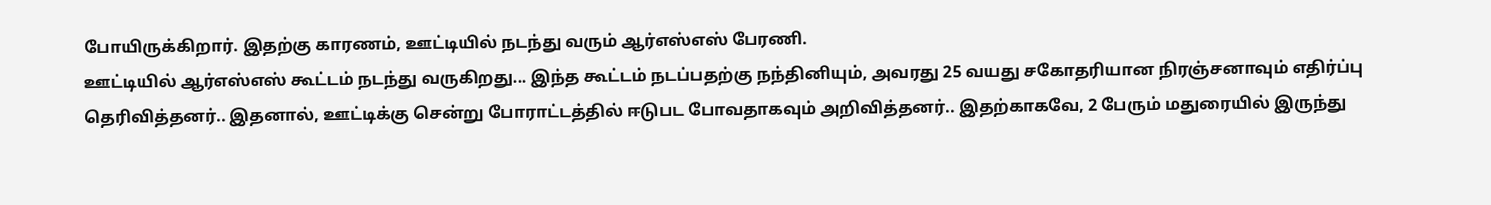போயிருக்கிறார். இதற்கு காரணம், ஊட்டியில் நடந்து வரும் ஆர்எஸ்எஸ் பேரணி.
ஊட்டியில் ஆர்எஸ்எஸ் கூட்டம் நடந்து வருகிறது... இந்த கூட்டம் நடப்பதற்கு நந்தினியும், அவரது 25 வயது சகோதரியான நிரஞ்சனாவும் எதிர்ப்பு தெரிவித்தனர்.. இதனால், ஊட்டிக்கு சென்று போராட்டத்தில் ஈடுபட போவதாகவும் அறிவித்தனர்.. இதற்காகவே, 2 பேரும் மதுரையில் இருந்து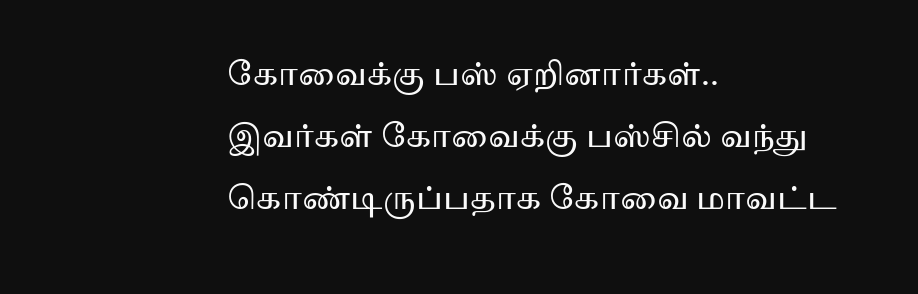கோவைக்கு பஸ் ஏறினார்கள்.. இவர்கள் கோவைக்கு பஸ்சில் வந்து கொண்டிருப்பதாக கோவை மாவட்ட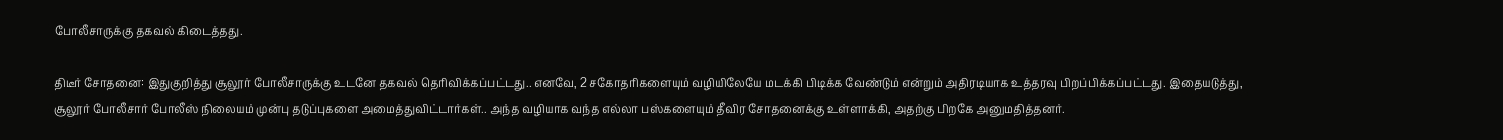போலீசாருக்கு தகவல் கிடைத்தது.

திடீர் சோதனை: இதுகுறித்து சூலூர் போலீசாருக்கு உடனே தகவல் தெரிவிக்கப்பட்டது.. எனவே, 2 சகோதரிகளையும் வழியிலேயே மடக்கி பிடிக்க வேண்டும் என்றும் அதிரடியாக உத்தரவு பிறப்பிக்கப்பட்டது. இதையடுத்து, சூலூர் போலீசார் போலீஸ் நிலையம் முன்பு தடுப்புகளை அமைத்துவிட்டார்கள்.. அந்த வழியாக வந்த எல்லா பஸ்களையும் தீவிர சோதனைக்கு உள்ளாக்கி, அதற்கு பிறகே அனுமதித்தனர்.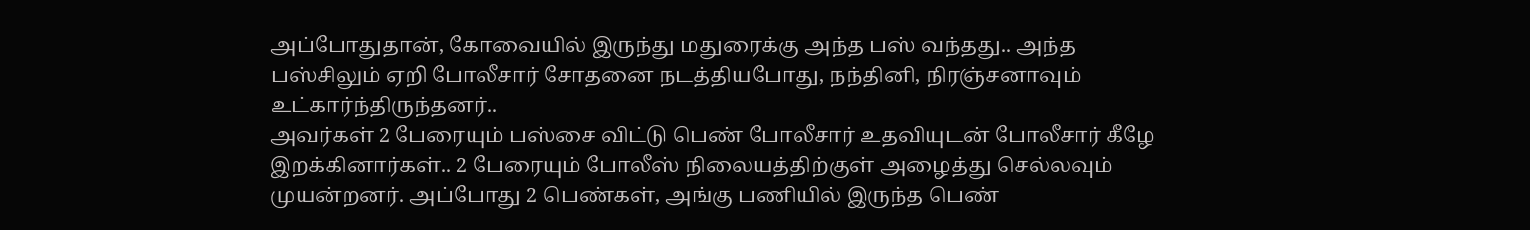அப்போதுதான், கோவையில் இருந்து மதுரைக்கு அந்த பஸ் வந்தது.. அந்த பஸ்சிலும் ஏறி போலீசார் சோதனை நடத்தியபோது, நந்தினி, நிரஞ்சனாவும் உட்கார்ந்திருந்தனர்..
அவர்கள் 2 பேரையும் பஸ்சை விட்டு பெண் போலீசார் உதவியுடன் போலீசார் கீழே இறக்கினார்கள்.. 2 பேரையும் போலீஸ் நிலையத்திற்குள் அழைத்து செல்லவும் முயன்றனர். அப்போது 2 பெண்கள், அங்கு பணியில் இருந்த பெண்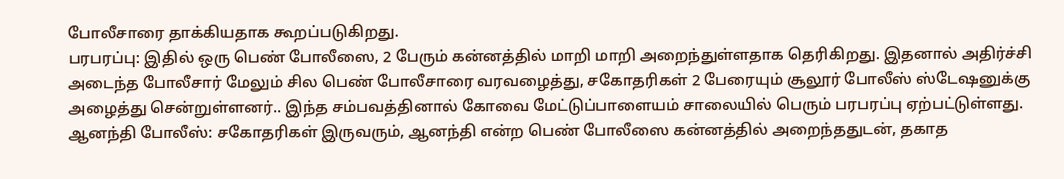போலீசாரை தாக்கியதாக கூறப்படுகிறது.
பரபரப்பு: இதில் ஒரு பெண் போலீஸை, 2 பேரும் கன்னத்தில் மாறி மாறி அறைந்துள்ளதாக தெரிகிறது. இதனால் அதிர்ச்சி அடைந்த போலீசார் மேலும் சில பெண் போலீசாரை வரவழைத்து, சகோதரிகள் 2 பேரையும் சூலூர் போலீஸ் ஸ்டேஷனுக்கு அழைத்து சென்றுள்ளனர்.. இந்த சம்பவத்தினால் கோவை மேட்டுப்பாளையம் சாலையில் பெரும் பரபரப்பு ஏற்பட்டுள்ளது.
ஆனந்தி போலீஸ்: சகோதரிகள் இருவரும், ஆனந்தி என்ற பெண் போலீஸை கன்னத்தில் அறைந்ததுடன், தகாத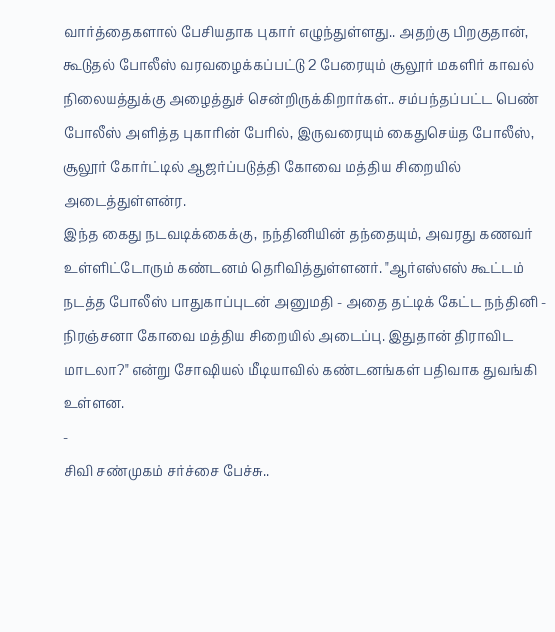வார்த்தைகளால் பேசியதாக புகார் எழுந்துள்ளது.. அதற்கு பிறகுதான், கூடுதல் போலீஸ் வரவழைக்கப்பட்டு 2 பேரையும் சூலூர் மகளிர் காவல் நிலையத்துக்கு அழைத்துச் சென்றிருக்கிறார்கள்.. சம்பந்தப்பட்ட பெண் போலீஸ் அளித்த புகாரின் பேரில், இருவரையும் கைதுசெய்த போலீஸ், சூலூர் கோர்ட்டில் ஆஜர்ப்படுத்தி கோவை மத்திய சிறையில் அடைத்துள்ளன்ர.
இந்த கைது நடவடிக்கைக்கு, நந்தினியின் தந்தையும், அவரது கணவர் உள்ளிட்டோரும் கண்டனம் தெரிவித்துள்ளனர். "ஆர்எஸ்எஸ் கூட்டம் நடத்த போலீஸ் பாதுகாப்புடன் அனுமதி - அதை தட்டிக் கேட்ட நந்தினி - நிரஞ்சனா கோவை மத்திய சிறையில் அடைப்பு. இதுதான் திராவிட மாடலா?" என்று சோஷியல் மீடியாவில் கண்டனங்கள் பதிவாக துவங்கி உள்ளன.
-
சிவி சண்முகம் சர்ச்சை பேச்சு..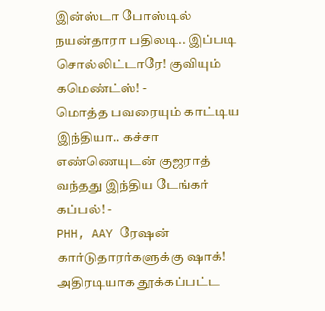இன்ஸ்டா போஸ்டில் நயன்தாரா பதிலடி.. இப்படி சொல்லிட்டாரே! குவியும் கமெண்ட்ஸ்! -
மொத்த பவரையும் காட்டிய இந்தியா.. கச்சா எண்ணெயுடன் குஜராத் வந்தது இந்திய டேங்கர் கப்பல்! -
PHH, AAY ரேஷன் கார்டுதாரர்களுக்கு ஷாக்! அதிரடியாக தூக்கப்பட்ட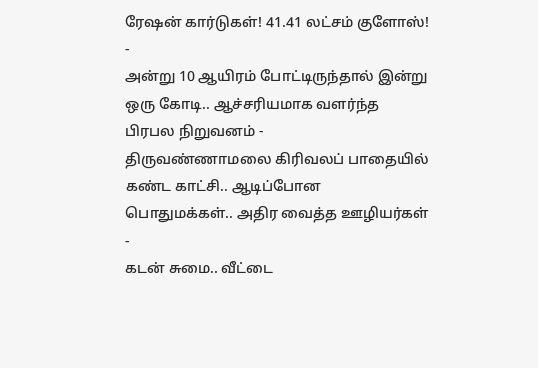ரேஷன் கார்டுகள்! 41.41 லட்சம் குளோஸ்! -
அன்று 10 ஆயிரம் போட்டிருந்தால் இன்று ஒரு கோடி.. ஆச்சரியமாக வளர்ந்த பிரபல நிறுவனம் -
திருவண்ணாமலை கிரிவலப் பாதையில் கண்ட காட்சி.. ஆடிப்போன பொதுமக்கள்.. அதிர வைத்த ஊழியர்கள் -
கடன் சுமை.. வீட்டை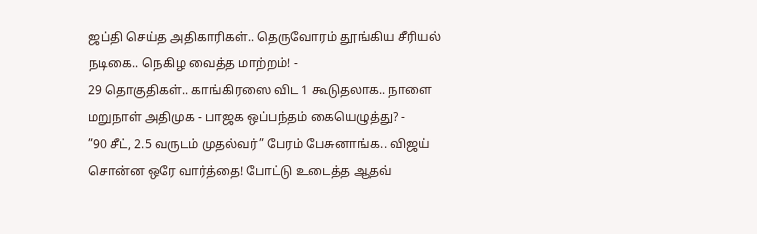ஜப்தி செய்த அதிகாரிகள்.. தெருவோரம் தூங்கிய சீரியல் நடிகை.. நெகிழ வைத்த மாற்றம்! -
29 தொகுதிகள்.. காங்கிரஸை விட 1 கூடுதலாக.. நாளை மறுநாள் அதிமுக - பாஜக ஒப்பந்தம் கையெழுத்து? -
”90 சீட், 2.5 வருடம் முதல்வர்” பேரம் பேசுனாங்க.. விஜய் சொன்ன ஒரே வார்த்தை! போட்டு உடைத்த ஆதவ்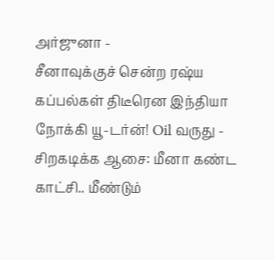அர்ஜுனா -
சீனாவுக்குச் சென்ற ரஷ்ய கப்பல்கள் திடீரென இந்தியா நோக்கி யூ-டர்ன்! Oil வருது -
சிறகடிக்க ஆசை: மீனா கண்ட காட்சி.. மீண்டும்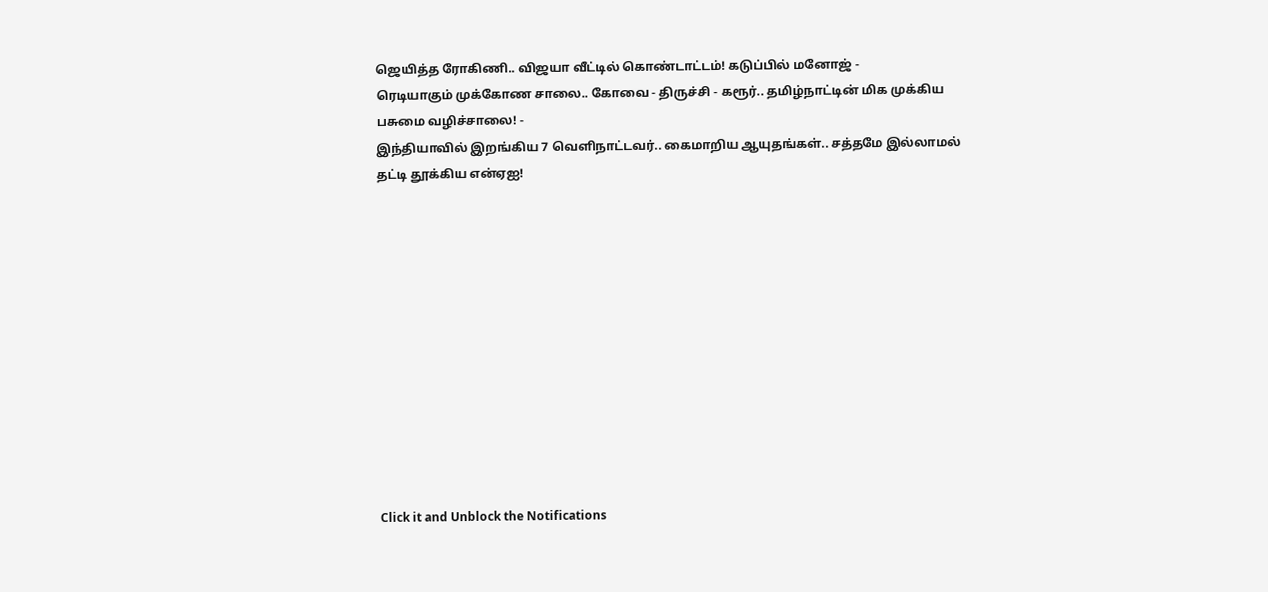ஜெயித்த ரோகிணி.. விஜயா வீட்டில் கொண்டாட்டம்! கடுப்பில் மனோஜ் -
ரெடியாகும் முக்கோண சாலை.. கோவை - திருச்சி - கரூர்.. தமிழ்நாட்டின் மிக முக்கிய பசுமை வழிச்சாலை! -
இந்தியாவில் இறங்கிய 7 வெளிநாட்டவர்.. கைமாறிய ஆயுதங்கள்.. சத்தமே இல்லாமல் தட்டி தூக்கிய என்ஏஐ!












Click it and Unblock the Notifications